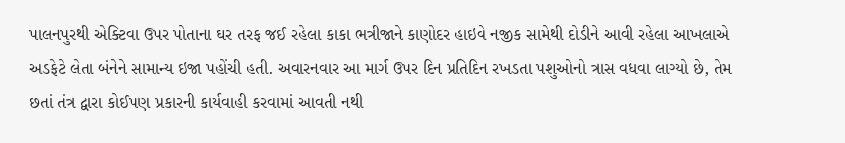પાલનપુરથી એક્ટિવા ઉપર પોતાના ઘર તરફ જઈ રહેલા કાકા ભત્રીજાને કાણોદર હાઇવે નજીક સામેથી દોડીને આવી રહેલા આખલાએ અડફેટે લેતા બંનેને સામાન્ય ઇજા પહોંચી હતી. અવારનવાર આ માર્ગ ઉપર દિન પ્રતિદિન રખડતા પશુઓનો ત્રાસ વધવા લાગ્યો છે, તેમ છતાં તંત્ર દ્વારા કોઈપણ પ્રકારની કાર્યવાહી કરવામાં આવતી નથી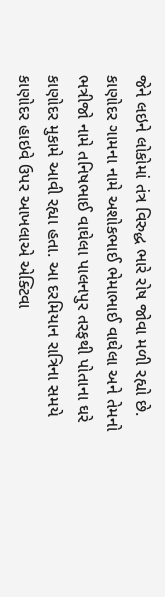જેને લઇને લોકોમાં તંત્ર વિરુદ્ધ ભારે રોષ જોવા મળી રહ્યો છે. કાણોદર ગામના નામે અશોકભાઈ ભેમાભાઈ વાઘેલા અને તેમનો ભત્રીજો નામે તનિષભાઈ વાઘેલા પાલનપુર તરફથી પોતાના ઘરે કાણોદર મુકામે આવી રહ્યા હતા. આ દરમિયાન રાત્રિના સમયે કાણોદર હાઇવે ઉપર આખલાએ એક્ટિવા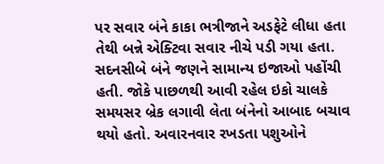પર સવાર બંને કાકા ભત્રીજાને અડફેટે લીધા હતા તેથી બન્ને એક્ટિવા સવાર નીચે પડી ગયા હતા. સદનસીબે બંને જણને સામાન્ય ઇજાઓ પહોંચી હતી. જોકે પાછળથી આવી રહેલ ઇકો ચાલકે સમયસર બ્રેક લગાવી લેતા બંનેનો આબાદ બચાવ થયો હતો. અવારનવાર રખડતા પશુઓને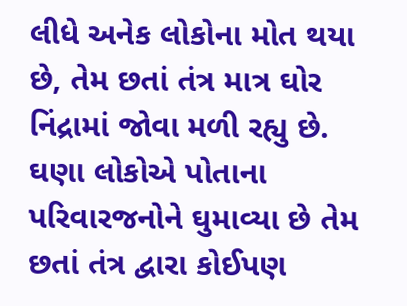લીધે અનેક લોકોના મોત થયા છે, તેમ છતાં તંત્ર માત્ર ઘોર નિંદ્રામાં જોવા મળી રહ્યુ છે. ઘણા લોકોએ પોતાના પરિવારજનોને ઘુમાવ્યા છે તેમ છતાં તંત્ર દ્વારા કોઈપણ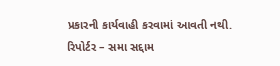પ્રકારની કાર્યવાહી કરવામાં આવતી નથી.
રિપોર્ટર – સમા સદ્દામ